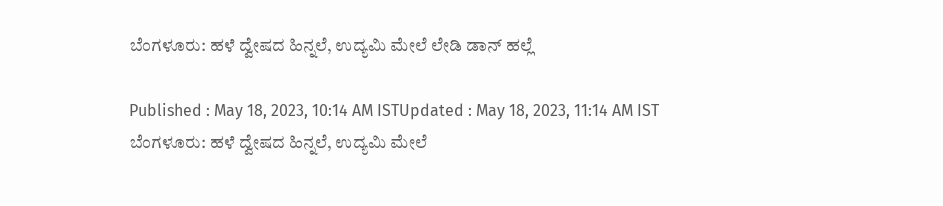ಬೆಂಗಳೂರು: ಹಳೆ ದ್ವೇಷದ ಹಿನ್ನಲೆ, ಉದ್ಯಮಿ ಮೇಲೆ ಲೇಡಿ ಡಾನ್‌ ಹಲ್ಲೆ

Published : May 18, 2023, 10:14 AM ISTUpdated : May 18, 2023, 11:14 AM IST
ಬೆಂಗಳೂರು: ಹಳೆ ದ್ವೇಷದ ಹಿನ್ನಲೆ, ಉದ್ಯಮಿ ಮೇಲೆ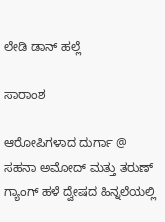ಲೇಡಿ ಡಾನ್‌ ಹಲ್ಲೆ

ಸಾರಾಂಶ

ಆರೋಪಿಗಳಾದ ದುರ್ಗಾ @ ಸಹನಾ ಅಮೋದ್ ಮತ್ತು ತರುಣ್ ಗ್ಯಾಂಗ್‌ ಹಳೆ ದ್ವೇಷದ ಹಿನ್ನಲೆಯಲ್ಲಿ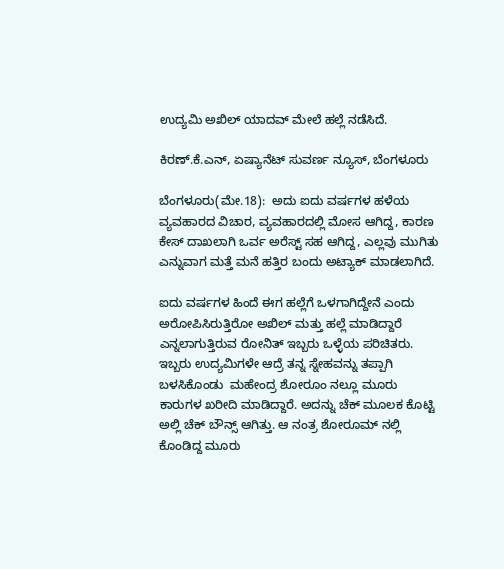ಉದ್ಯಮಿ ಅಖಿಲ್ ಯಾದವ್ ಮೇಲೆ ಹಲ್ಲೆ ನಡೆಸಿದೆ.

ಕಿರಣ್.ಕೆ.ಎನ್, ಏಷ್ಯಾನೆಟ್ ಸುವರ್ಣ ನ್ಯೂಸ್, ಬೆಂಗಳೂರು

ಬೆಂಗಳೂರು(ಮೇ.18):  ಅದು ಐದು ವರ್ಷಗಳ ಹಳೆಯ ವ್ಯವಹಾರದ ವಿಚಾರ, ವ್ಯವಹಾರದಲ್ಲಿ ಮೋಸ ಆಗಿದ್ದ, ಕಾರಣ ಕೇಸ್ ದಾಖಲಾಗಿ ಒರ್ವ ಅರೆಸ್ಟ್ ಸಹ ಆಗಿದ್ದ, ಎಲ್ಲವು ಮುಗಿತು ಎನ್ನುವಾಗ ಮತ್ತೆ ಮನೆ ಹತ್ತಿರ ಬಂದು ಅಟ್ಯಾಕ್ ಮಾಡಲಾಗಿದೆ.

ಐದು ವರ್ಷಗಳ ಹಿಂದೆ ಈಗ ಹಲ್ಲೆಗೆ ಒಳಗಾಗಿದ್ದೇನೆ ಎಂದು ಅರೋಪಿಸಿರುತ್ತಿರೋ ಅಖಿಲ್ ಮತ್ತು ಹಲ್ಲೆ ಮಾಡಿದ್ದಾರೆ ಎನ್ನಲಾಗುತ್ತಿರುವ ರೋನಿತ್ ಇಬ್ಬರು ಒಳ್ಳೆಯ ಪರಿಚಿತರು. ಇಬ್ಬರು ಉದ್ಯಮಿಗಳೇ ಆದ್ರೆ ತನ್ನ ಸ್ನೇಹವನ್ನು ತಪ್ಪಾಗಿ ಬಳಸಿಕೊಂಡು  ಮಹೇಂದ್ರ ಶೋರೂಂ ನಲ್ಲೂ ಮೂರು ಕಾರುಗಳ ಖರೀದಿ ಮಾಡಿದ್ದಾರೆ. ಅದನ್ನು ಚೆಕ್ ಮೂಲಕ ಕೊಟ್ಟಿ ಅಲ್ಲಿ ಚೆಕ್ ಬೌನ್ಸ್ ಆಗಿತ್ತು. ಆ ನಂತ್ರ ಶೋರೂಮ್ ನಲ್ಲಿ ಕೊಂಡಿದ್ದ ಮೂರು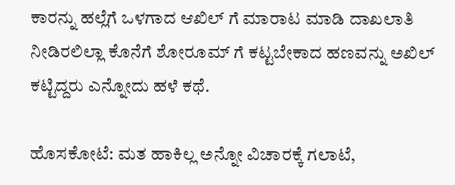ಕಾರನ್ನು ಹಲ್ಲೆಗೆ ಒಳಗಾದ ಆಖಿಲ್ ಗೆ ಮಾರಾಟ ಮಾಡಿ ದಾಖಲಾತಿ ನೀಡಿರಲಿಲ್ಲಾ ಕೊನೆಗೆ ಶೋರೂಮ್ ಗೆ ಕಟ್ಟಬೇಕಾದ ಹಣವನ್ನು ಅಖಿಲ್ ಕಟ್ಟಿದ್ದರು ಎನ್ನೋದು ಹಳೆ ಕಥೆ.

ಹೊಸಕೋಟೆ: ಮತ ಹಾಕಿಲ್ಲ ಅನ್ನೋ ವಿಚಾರಕ್ಕೆ ಗಲಾಟೆ,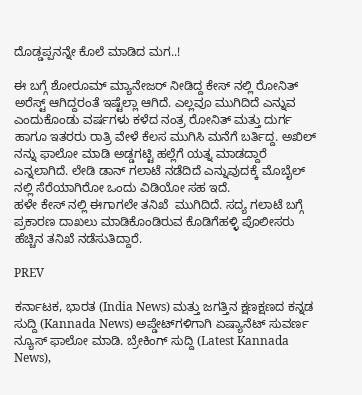ದೊಡ್ಡಪ್ಪನನ್ನೇ ಕೊಲೆ ಮಾಡಿದ ಮಗ..!

ಈ ಬಗ್ಗೆ ಶೋರೂಮ್ ಮ್ಯಾನೇಜರ್ ನೀಡಿದ್ದ ಕೇಸ್ ನಲ್ಲಿ ರೋನಿತ್ ಅರೆಸ್ಟ್ ಆಗಿದ್ದರಂತೆ ಇಷ್ಟೆಲ್ಲಾ ಆಗಿದೆ‌. ಎಲ್ಲವೂ ಮುಗಿದಿದೆ ಎನ್ನುವ ಎಂದುಕೊಂಡು ವರ್ಷಗಳು ಕಳೆದ ನಂತ್ರ ರೋನಿತ್ ಮತ್ತು ದುರ್ಗ ಹಾಗೂ ಇತರರು ರಾತ್ರಿ ವೇಳೆ ಕೆಲಸ ಮುಗಿಸಿ ಮನೆಗೆ ಬರ್ತಿದ್ದ. ಅಖಿಲ್ ನನ್ನು ಫಾಲೋ ಮಾಡಿ ಅಡ್ಡಗಟ್ಟಿ ಹಲ್ಲೆಗೆ ಯತ್ನ ಮಾಡದ್ದಾರೆ ಎನ್ನಲಾಗಿದೆ. ಲೇಡಿ ಡಾನ್ ಗಲಾಟೆ ನಡೆದಿದೆ ಎನ್ನುವುದಕ್ಕೆ ಮೊಬೈಲ್ ನಲ್ಲಿ ಸೆರೆಯಾಗಿರೋ ಒಂದು ವಿಡಿಯೋ ಸಹ ಇದೆ.
ಹಳೇ ಕೇಸ್ ನಲ್ಲಿ ಈಗಾಗಲೇ ತನಿಖೆ  ಮುಗಿದಿದೆ. ಸದ್ಯ ಗಲಾಟೆ ಬಗ್ಗೆ ಪ್ರಕಾರಣ ದಾಖಲು ಮಾಡಿಕೊಂಡಿರುವ ಕೊಡಿಗೆಹಳ್ಳಿ ಪೊಲೀಸರು ಹೆಚ್ಚಿನ ತನಿಖೆ ನಡೆಸುತಿದ್ದಾರೆ.

PREV

ಕರ್ನಾಟಕ, ಭಾರತ (India News) ಮತ್ತು ಜಗತ್ತಿನ ಕ್ಷಣಕ್ಷಣದ ಕನ್ನಡ ಸುದ್ದಿ (Kannada News) ಅಪ್ಡೇಟ್‌ಗಳಿಗಾಗಿ ಏಷ್ಯಾನೆಟ್ ಸುವರ್ಣ ನ್ಯೂಸ್‌ ಫಾಲೋ ಮಾಡಿ. ಬ್ರೇಕಿಂಗ್ ಸುದ್ದಿ (Latest Kannada News),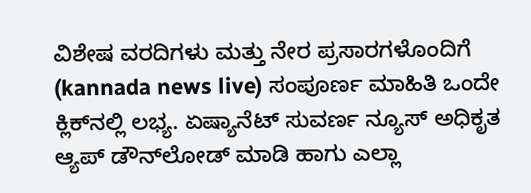ವಿಶೇಷ ವರದಿಗಳು ಮತ್ತು ನೇರ ಪ್ರಸಾರಗಳೊಂದಿಗೆ (kannada news live) ಸಂಪೂರ್ಣ ಮಾಹಿತಿ ಒಂದೇ ಕ್ಲಿಕ್‌ನಲ್ಲಿ ಲಭ್ಯ. ಏಷ್ಯಾನೆಟ್ ಸುವರ್ಣ ನ್ಯೂಸ್ ಅಧಿಕೃತ ಆ್ಯಪ್ ಡೌನ್‌ಲೋಡ್ ಮಾಡಿ ಹಾಗು ಎಲ್ಲಾ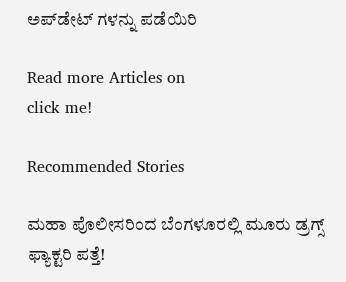ಅಪ್‌ಡೇಟ್ ಗಳನ್ನು ಪಡೆಯಿರಿ

Read more Articles on
click me!

Recommended Stories

ಮಹಾ ಪೊಲೀಸರಿಂದ ಬೆಂಗಳೂರಲ್ಲಿ ಮೂರು ಡ್ರಗ್ಸ್ ಫ್ಯಾಕ್ಟರಿ ಪತ್ತೆ!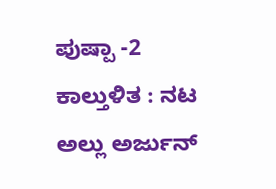ಪುಷ್ಪಾ -2 ಕಾಲ್ತುಳಿತ : ನಟ ಅಲ್ಲು ಅರ್ಜುನ್‌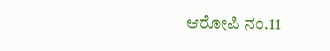ಆರೋಪಿ ನಂ.11